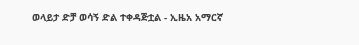ወላይታ ድቻ ወሳኝ ድል ተቀዳጅቷል - ኢዜአ አማርኛ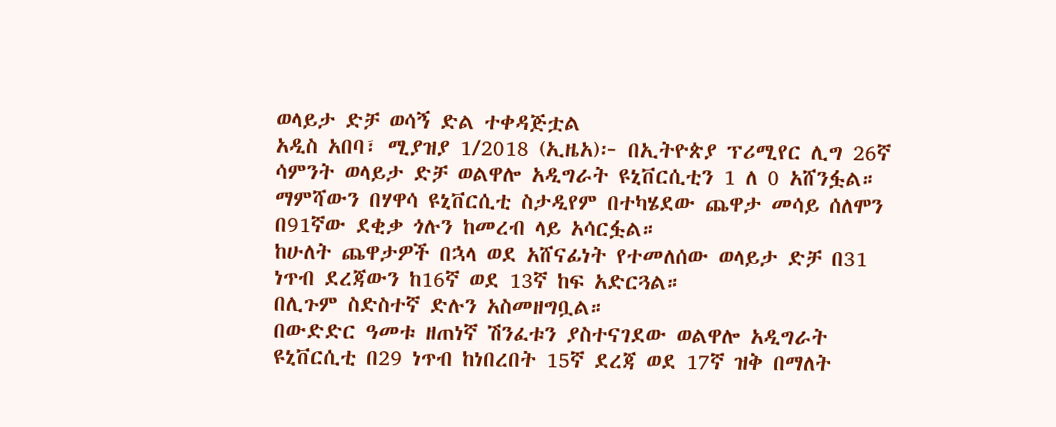ወላይታ ድቻ ወሳኝ ድል ተቀዳጅቷል
አዲስ አበባ፣ ሚያዝያ 1/2018 (ኢዜአ)፦ በኢትዮጵያ ፕሪሚየር ሊግ 26ኛ ሳምንት ወላይታ ድቻ ወልዋሎ አዲግራት ዩኒቨርሲቲን 1 ለ 0 አሸንፏል።
ማምሻውን በሃዋሳ ዩኒቨርሲቲ ስታዲየም በተካሄደው ጨዋታ መሳይ ሰለሞን በ91ኛው ደቂቃ ጎሉን ከመረብ ላይ አሳርፏል።
ከሁለት ጨዋታዎች በኋላ ወደ አሸናፊነት የተመለሰው ወላይታ ድቻ በ31 ነጥብ ደረጃውን ከ16ኛ ወደ 13ኛ ከፍ አድርጓል።
በሊጉም ስድስተኛ ድሉን አስመዘግቧል።
በውድድር ዓመቱ ዘጠነኛ ሽንፈቱን ያስተናገደው ወልዋሎ አዲግራት ዩኒቨርሲቲ በ29 ነጥብ ከነበረበት 15ኛ ደረጃ ወደ 17ኛ ዝቅ በማለት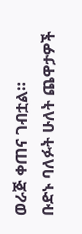ወራጅ ቀጠና ገብቷል።
ቡድኑ ባለፉት ሁለት ጨዋታዎች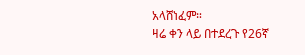አላሸነፈም።
ዛሬ ቀን ላይ በተደረጉ የ26ኛ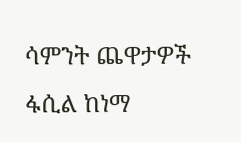ሳምንት ጨዋታዎች ፋሲል ከነማ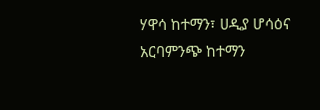ሃዋሳ ከተማን፣ ሀዲያ ሆሳዕና አርባምንጭ ከተማን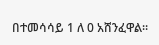በተመሳሳይ 1 ለ 0 አሸንፈዋል።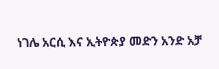ነገሌ አርሲ እና ኢትዮጵያ መድን አንድ አቻ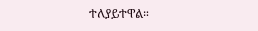ተለያይተዋል።